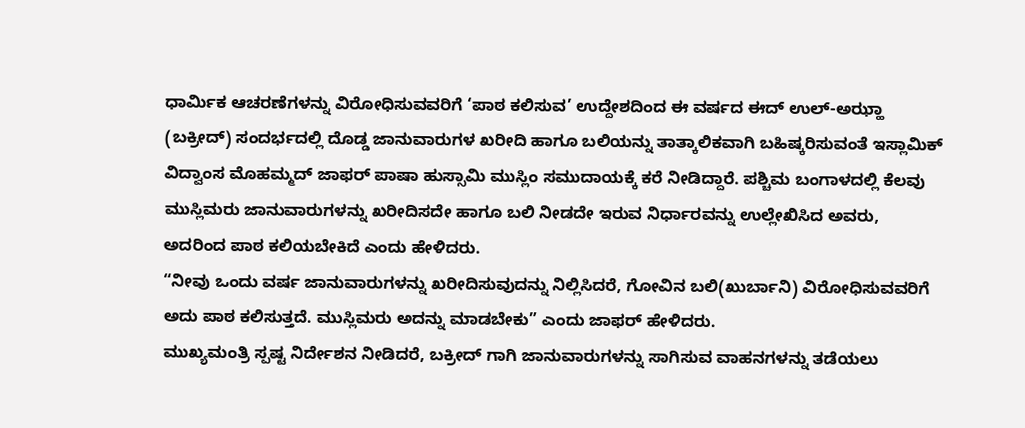ಧಾರ್ಮಿಕ ಆಚರಣೆಗಳನ್ನು ವಿರೋಧಿಸುವವರಿಗೆ ‘ಪಾಠ ಕಲಿಸುವ’ ಉದ್ದೇಶದಿಂದ ಈ ವರ್ಷದ ಈದ್ ಉಲ್-ಅಝ್ಹಾ (ಬಕ್ರೀದ್) ಸಂದರ್ಭದಲ್ಲಿ ದೊಡ್ಡ ಜಾನುವಾರುಗಳ ಖರೀದಿ ಹಾಗೂ ಬಲಿಯನ್ನು ತಾತ್ಕಾಲಿಕವಾಗಿ ಬಹಿಷ್ಕರಿಸುವಂತೆ ಇಸ್ಲಾಮಿಕ್ ವಿದ್ವಾಂಸ ಮೊಹಮ್ಮದ್ ಜಾಫರ್ ಪಾಷಾ ಹುಸ್ಸಾಮಿ ಮುಸ್ಲಿಂ ಸಮುದಾಯಕ್ಕೆ ಕರೆ ನೀಡಿದ್ದಾರೆ. ಪಶ್ಚಿಮ ಬಂಗಾಳದಲ್ಲಿ ಕೆಲವು ಮುಸ್ಲಿಮರು ಜಾನುವಾರುಗಳನ್ನು ಖರೀದಿಸದೇ ಹಾಗೂ ಬಲಿ ನೀಡದೇ ಇರುವ ನಿರ್ಧಾರವನ್ನು ಉಲ್ಲೇಖಿಸಿದ ಅವರು, ಅದರಿಂದ ಪಾಠ ಕಲಿಯಬೇಕಿದೆ ಎಂದು ಹೇಳಿದರು.
“ನೀವು ಒಂದು ವರ್ಷ ಜಾನುವಾರುಗಳನ್ನು ಖರೀದಿಸುವುದನ್ನು ನಿಲ್ಲಿಸಿದರೆ, ಗೋವಿನ ಬಲಿ(ಖುರ್ಬಾನಿ) ವಿರೋಧಿಸುವವರಿಗೆ ಅದು ಪಾಠ ಕಲಿಸುತ್ತದೆ. ಮುಸ್ಲಿಮರು ಅದನ್ನು ಮಾಡಬೇಕು” ಎಂದು ಜಾಫರ್ ಹೇಳಿದರು.
ಮುಖ್ಯಮಂತ್ರಿ ಸ್ಪಷ್ಟ ನಿರ್ದೇಶನ ನೀಡಿದರೆ, ಬಕ್ರೀದ್ ಗಾಗಿ ಜಾನುವಾರುಗಳನ್ನು ಸಾಗಿಸುವ ವಾಹನಗಳನ್ನು ತಡೆಯಲು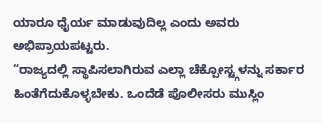ಯಾರೂ ಧೈರ್ಯ ಮಾಡುವುದಿಲ್ಲ ಎಂದು ಅವರು ಅಭಿಪ್ರಾಯಪಟ್ಟರು.
“ರಾಜ್ಯದಲ್ಲಿ ಸ್ಥಾಪಿಸಲಾಗಿರುವ ಎಲ್ಲಾ ಚೆಕ್ಪೋಸ್ಟ್ಗಳನ್ನು ಸರ್ಕಾರ ಹಿಂತೆಗೆದುಕೊಳ್ಳಬೇಕು. ಒಂದೆಡೆ ಪೊಲೀಸರು ಮುಸ್ಲಿಂ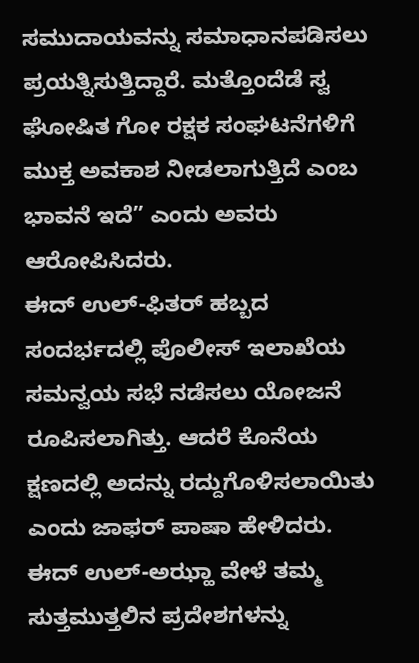ಸಮುದಾಯವನ್ನು ಸಮಾಧಾನಪಡಿಸಲು ಪ್ರಯತ್ನಿಸುತ್ತಿದ್ದಾರೆ. ಮತ್ತೊಂದೆಡೆ ಸ್ವ ಘೋಷಿತ ಗೋ ರಕ್ಷಕ ಸಂಘಟನೆಗಳಿಗೆ ಮುಕ್ತ ಅವಕಾಶ ನೀಡಲಾಗುತ್ತಿದೆ ಎಂಬ ಭಾವನೆ ಇದೆ” ಎಂದು ಅವರು ಆರೋಪಿಸಿದರು.
ಈದ್ ಉಲ್-ಫಿತರ್ ಹಬ್ಬದ ಸಂದರ್ಭದಲ್ಲಿ ಪೊಲೀಸ್ ಇಲಾಖೆಯ ಸಮನ್ವಯ ಸಭೆ ನಡೆಸಲು ಯೋಜನೆ ರೂಪಿಸಲಾಗಿತ್ತು. ಆದರೆ ಕೊನೆಯ ಕ್ಷಣದಲ್ಲಿ ಅದನ್ನು ರದ್ದುಗೊಳಿಸಲಾಯಿತು ಎಂದು ಜಾಫರ್ ಪಾಷಾ ಹೇಳಿದರು.
ಈದ್ ಉಲ್-ಅಝ್ಹಾ ವೇಳೆ ತಮ್ಮ ಸುತ್ತಮುತ್ತಲಿನ ಪ್ರದೇಶಗಳನ್ನು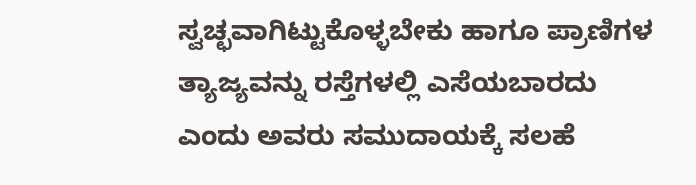ಸ್ವಚ್ಛವಾಗಿಟ್ಟುಕೊಳ್ಳಬೇಕು ಹಾಗೂ ಪ್ರಾಣಿಗಳ ತ್ಯಾಜ್ಯವನ್ನು ರಸ್ತೆಗಳಲ್ಲಿ ಎಸೆಯಬಾರದು ಎಂದು ಅವರು ಸಮುದಾಯಕ್ಕೆ ಸಲಹೆ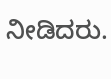ನೀಡಿದರು.